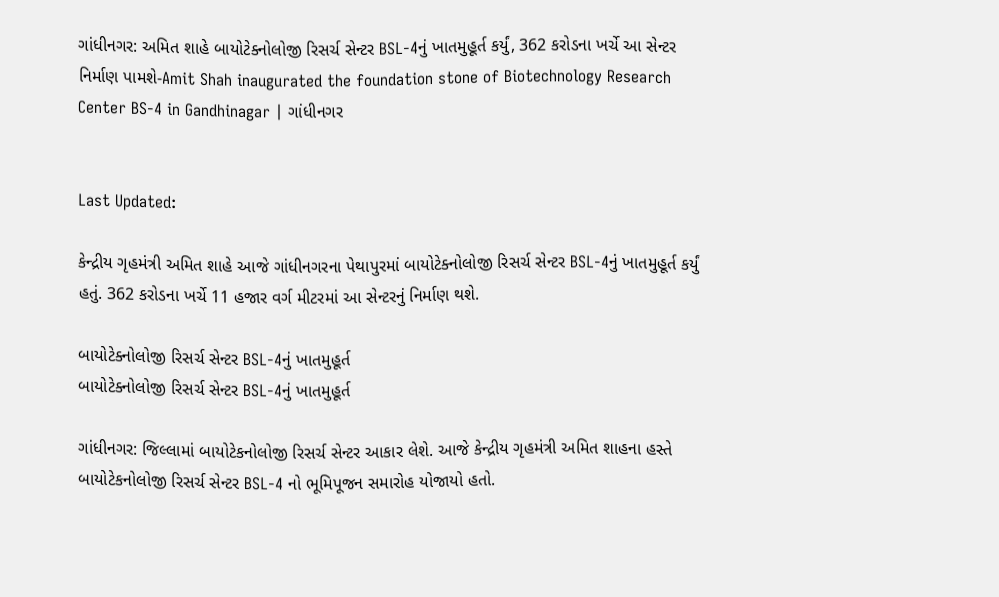ગાંધીનગર: અમિત શાહે બાયોટેક્નોલોજી રિસર્ચ સેન્ટર BSL-4નું ખાતમુહૂર્ત કર્યું, 362 કરોડના ખર્ચે આ સેન્ટર નિર્માણ પામશે-Amit Shah inaugurated the foundation stone of Biotechnology Research Center BS-4 in Gandhinagar | ગાંધીનગર


Last Updated:

કેન્દ્રીય ગૃહમંત્રી અમિત શાહે આજે ગાંધીનગરના પેથાપુરમાં બાયોટેક્નોલોજી રિસર્ચ સેન્ટર BSL-4નું ખાતમુહૂર્ત કર્યું હતું. 362 કરોડના ખર્ચે 11 હજાર વર્ગ મીટરમાં આ સેન્ટરનું નિર્માણ થશે.

બાયોટેક્નોલોજી રિસર્ચ સેન્ટર BSL-4નું ખાતમુહૂર્ત
બાયોટેક્નોલોજી રિસર્ચ સેન્ટર BSL-4નું ખાતમુહૂર્ત

ગાંધીનગર: જિલ્લામાં બાયોટેકનોલોજી રિસર્ચ સેન્ટર આકાર લેશે. આજે કેન્દ્રીય ગૃહમંત્રી અમિત શાહના હસ્તે બાયોટેકનોલોજી રિસર્ચ સેન્ટર BSL-4 નો ભૂમિપૂજન સમારોહ યોજાયો હતો.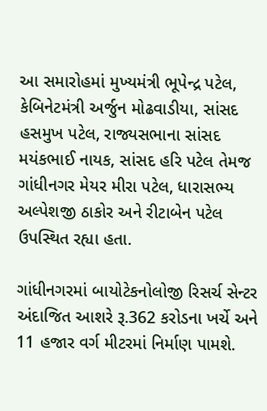આ સમારોહમાં મુખ્યમંત્રી ભૂપેન્દ્ર પટેલ, કેબિનેટમંત્રી અર્જુન મોઢવાડીયા, સાંસદ હસમુખ પટેલ, રાજ્યસભાના સાંસદ મયંકભાઈ નાયક, સાંસદ હરિ પટેલ તેમજ ગાંધીનગર મેયર મીરા પટેલ, ધારાસભ્ય અલ્પેશજી ઠાકોર અને રીટાબેન પટેલ ઉપસ્થિત રહ્યા હતા.

ગાંધીનગરમાં બાયોટેકનોલોજી રિસર્ચ સેન્ટર અંદાજિત આશરે રૂ.362 કરોડના ખર્ચે અને 11 હજાર વર્ગ મીટરમાં નિર્માણ પામશે.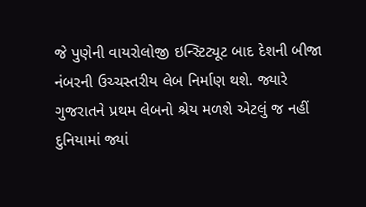જે પુણેની વાયરોલોજી ઇન્સ્ટિટ્યૂટ બાદ દેશની બીજા નંબરની ઉચ્ચસ્તરીય લેબ નિર્માણ થશે. જ્યારે ગુજરાતને પ્રથમ લેબનો શ્રેય મળશે એટલું જ નહીં દુનિયામાં જ્યાં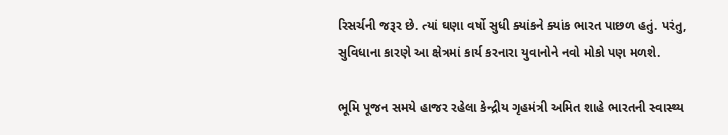રિસર્ચની જરૂર છે. ત્યાં ઘણા વર્ષો સુધી ક્યાંકને ક્યાંક ભારત પાછળ હતું. પરંતુ, સુવિધાના કારણે આ ક્ષેત્રમાં કાર્ય કરનારા યુવાનોને નવો મોકો પણ મળશે.

ભૂમિ પૂજન સમયે હાજર રહેલા કેન્દ્રીય ગૃહમંત્રી અમિત શાહે ભારતની સ્વાસ્થ્ય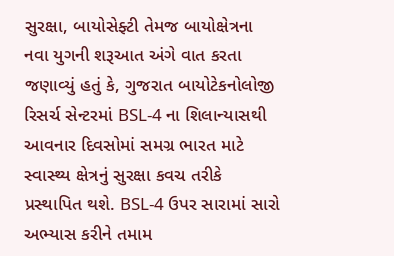સુરક્ષા, બાયોસેફ્ટી તેમજ બાયોક્ષેત્રના નવા યુગની શરૂઆત અંગે વાત કરતા જણાવ્યું હતું કે, ગુજરાત બાયોટેકનોલોજી રિસર્ચ સેન્ટરમાં BSL-4 ના શિલાન્યાસથી આવનાર દિવસોમાં સમગ્ર ભારત માટે સ્વાસ્થ્ય ક્ષેત્રનું સુરક્ષા કવચ તરીકે પ્રસ્થાપિત થશે. BSL-4 ઉપર સારામાં સારો અભ્યાસ કરીને તમામ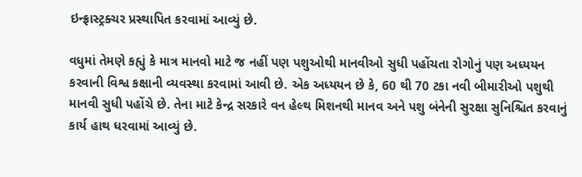ઇન્ફ્રાસ્ટ્રક્ચર પ્રસ્થાપિત કરવામાં આવ્યું છે.

વધુમાં તેમણે કહ્યું કે માત્ર માનવો માટે જ નહીં પણ પશુઓથી માનવીઓ સુધી પહોંચતા રોગોનું પણ અધ્યયન કરવાની વિશ્વ કક્ષાની વ્યવસ્થા કરવામાં આવી છે. એક અધ્યયન છે કે, 60 થી 70 ટકા નવી બીમારીઓ પશુથી માનવી સુધી પહોંચે છે. તેના માટે કેન્દ્ર સરકારે વન હેલ્થ મિશનથી માનવ અને પશુ બંનેની સુરક્ષા સુનિશ્ચિત કરવાનું કાર્ય હાથ ધરવામાં આવ્યું છે.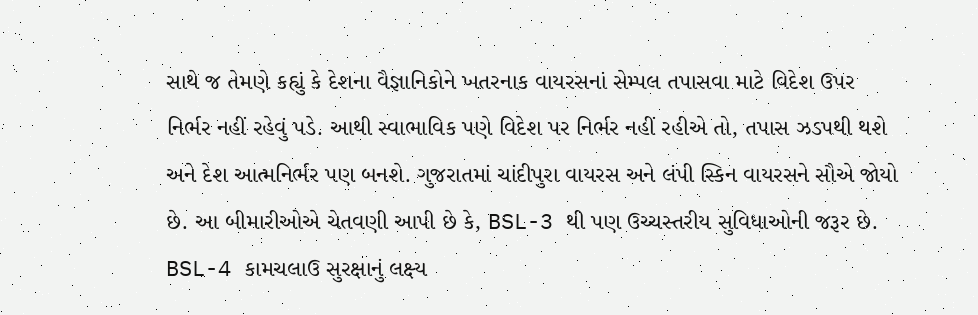સાથે જ તેમણે કહ્યું કે દેશના વૈજ્ઞાનિકોને ખતરનાક વાયરસનાં સેમ્પલ તપાસવા માટે વિદેશ ઉપર નિર્ભર નહીં રહેવું પડે. આથી સ્વાભાવિક પણે વિદેશ પર નિર્ભર નહીં રહીએ તો, તપાસ ઝડપથી થશે અને દેશ આત્મનિર્ભર પણ બનશે. ગુજરાતમાં ચાંદીપુરા વાયરસ અને લંપી સ્કિન વાયરસને સૌએ જોયો છે. આ બીમારીઓએ ચેતવણી આપી છે કે, BSL-3 થી પણ ઉચ્ચસ્તરીય સુવિધાઓની જરૂર છે. BSL-4 કામચલાઉ સુરક્ષાનું લક્ષ્ય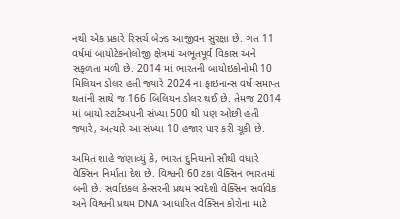નથી એક પ્રકારે રિસર્ચ બેઝ્ડ આજીવન સુરક્ષા છે. ગત 11 વર્ષમાં બાયોટેકનોલોજી ક્ષેત્રમાં અભૂતપૂર્વ વિકાસ અને સફળતા મળી છે. 2014 માં ભારતની બાયોઇકોનોમી 10 મિલિયન ડોલર હતી જ્યારે 2024 ના ફાઇનાન્સ વર્ષ સમાપ્ત થતાંની સાથે જ 166 બિલિયન ડોલર થઈ છે. તેમજ 2014 માં બાયો સ્ટાર્ટઅપની સંખ્યા 500 થી પણ ઓછી હતી જ્યારે, અત્યારે આ સંખ્યા 10 હજાર પાર કરી ચૂકી છે.

અમિત શાહે જણાવ્યું કે, ભારત દુનિયાનો સૌથી વધારે વેક્સિન નિર્માતા દેશ છે. વિશ્વની 60 ટકા વેક્સિન ભારતમાં બની છે. સર્વાઇકલ કેન્સરની પ્રથમ સ્વદેશી વેક્સિન સર્વાવેક અને વિશ્વની પ્રથમ DNA આધારિત વેક્સિન કોરોના માટે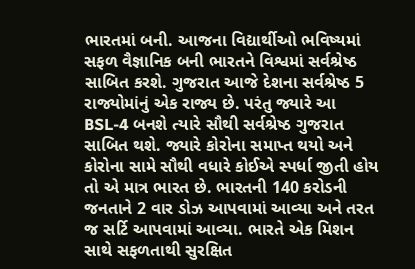ભારતમાં બની. આજના વિદ્યાર્થીઓ ભવિષ્યમાં સફળ વૈજ્ઞાનિક બની ભારતને વિશ્વમાં સર્વશ્રેષ્ઠ સાબિત કરશે. ગુજરાત આજે દેશના સર્વશ્રેષ્ઠ 5 રાજ્યોમાંનું એક રાજ્ય છે. પરંતુ જ્યારે આ BSL-4 બનશે ત્યારે સૌથી સર્વશ્રેષ્ઠ ગુજરાત સાબિત થશે. જ્યારે કોરોના સમાપ્ત થયો અને કોરોના સામે સૌથી વધારે કોઈએ સ્પર્ધા જીતી હોય તો એ માત્ર ભારત છે. ભારતની 140 કરોડની જનતાને 2 વાર ડોઝ આપવામાં આવ્યા અને તરત જ સર્ટિ આપવામાં આવ્યા. ભારતે એક મિશન સાથે સફળતાથી સુરક્ષિત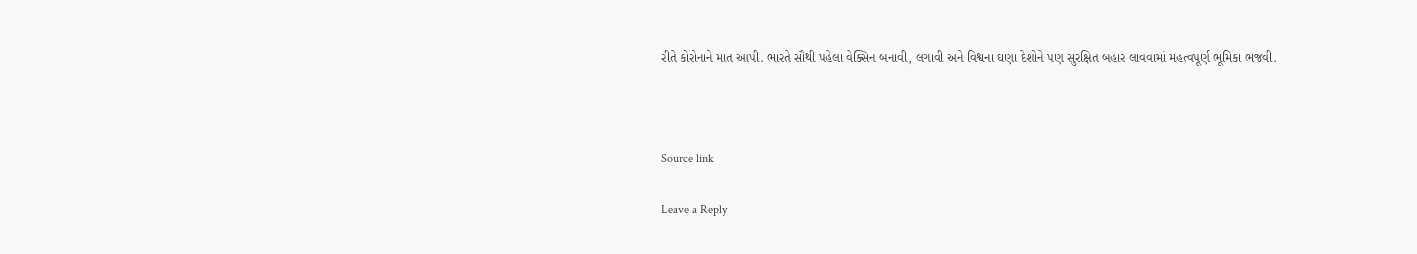રીતે કોરોનાને માત આપી. ભારતે સૌથી પહેલા વેક્સિન બનાવી, લગાવી અને વિશ્વના ઘણા દેશોને પણ સુરક્ષિત બહાર લાવવામાં મહત્વપૂર્ણ ભૂમિકા ભજવી.



Source link

Leave a Reply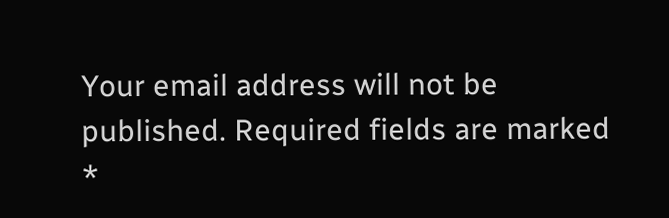Your email address will not be published. Required fields are marked *